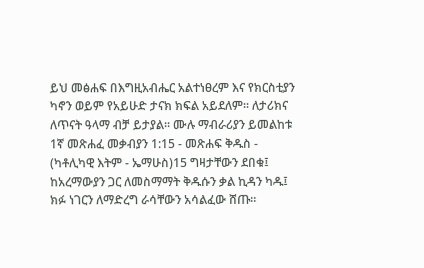ይህ መፅሐፍ በእግዚአብሔር አልተነፀረም እና የክርስቲያን ካኖን ወይም የአይሁድ ታናክ ክፍል አይደለም። ለታሪክና ለጥናት ዓላማ ብቻ ይታያል። ሙሉ ማብራሪያን ይመልከቱ 1ኛ መጽሐፈ መቃብያን 1:15 - መጽሐፍ ቅዱስ - (ካቶሊካዊ እትም - ኤማሁስ)15 ግዛታቸውን ደበቁ፤ ከአረማውያን ጋር ለመስማማት ቅዱሱን ቃል ኪዳን ካዱ፤ ክፉ ነገርን ለማድረግ ራሳቸውን አሳልፈው ሸጡ።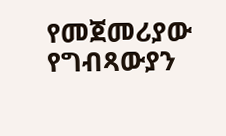የመጀመሪያው የግብጻውያን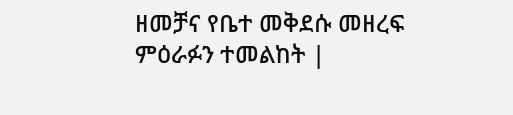ዘመቻና የቤተ መቅደሱ መዘረፍ ምዕራፉን ተመልከት |